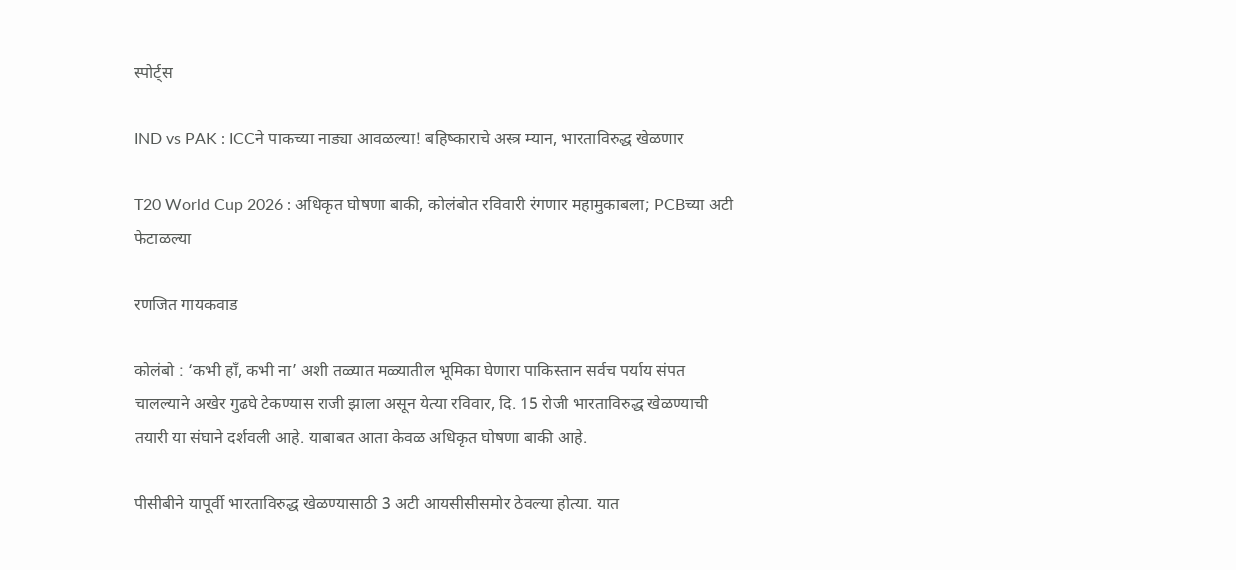स्पोर्ट्स

IND vs PAK : ICCने पाकच्या नाड्या आवळल्या! बहिष्काराचे अस्त्र म्यान, भारताविरुद्ध खेळणार

T20 World Cup 2026 : अधिकृत घोषणा बाकी, कोलंबोत रविवारी रंगणार महामुकाबला; PCBच्या अटी फेटाळल्या

रणजित गायकवाड

कोलंबो : ‘कभी हाँ, कभी ना‌’ अशी तळ्यात मळ्यातील भूमिका घेणारा पाकिस्तान सर्वच पर्याय संपत चालल्याने अखेर गुढघे टेकण्यास राजी झाला असून येत्या रविवार, दि. 15 रोजी भारताविरुद्ध खेळण्याची तयारी या संघाने दर्शवली आहे. याबाबत आता केवळ अधिकृत घोषणा बाकी आहे.

पीसीबीने यापूर्वी भारताविरुद्ध खेळण्यासाठी 3 अटी आयसीसीसमोर ठेवल्या होत्या. यात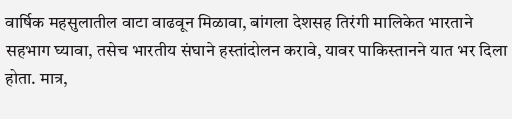वार्षिक महसुलातील वाटा वाढवून मिळावा, बांगला देशसह तिरंगी मालिकेत भारताने सहभाग घ्यावा, तसेच भारतीय संघाने हस्तांदोलन करावे, यावर पाकिस्तानने यात भर दिला होता. मात्र,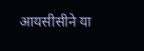आयसीसीने या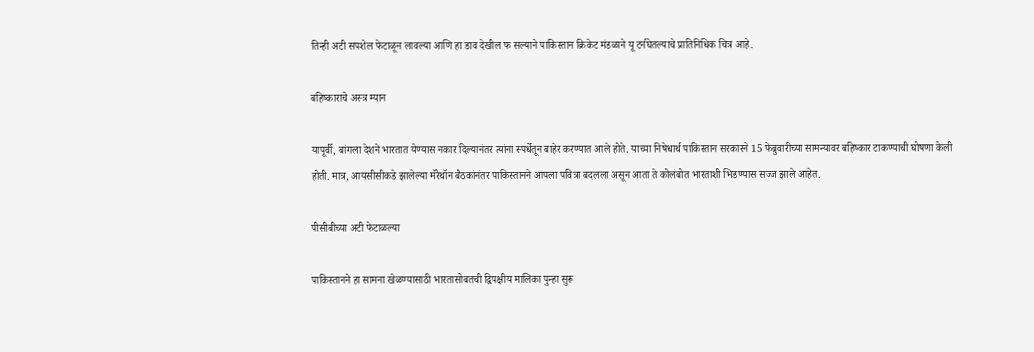तिन्ही अटी सपशेल फेटाळून लावल्या आणि हा डाव देखील फ सल्याने पाकिस्तान क्रिकेट मंडळाने यू टर्नघेतल्याचे प्रातिनिधिक चित्र आहे.

बहिष्काराचे अस्त्र म्यान

यापूर्वी, बांगला देशने भारतात येण्यास नकार दिल्यानंतर त्यांना स्पर्धेतून बाहेर करण्यात आले होते. याच्या निषेधार्थ पाकिस्तान सरकारने 15 फेब्रुवारीच्या सामन्यावर बहिष्कार टाकण्याची घोषणा केली होती. मात्र, आयसीसीकडे झालेल्या मॅरेथॉन बैठकांनंतर पाकिस्तानने आपला पवित्रा बदलला असून आता ते कोलंबोत भारताशी भिडण्यास सज्ज झाले आहेत.

पीसीबीच्या अटी फेटाळल्या

पाकिस्तानने हा सामना खेळण्यासाठी भारतासोबतची द्विपक्षीय मालिका पुन्हा सुरू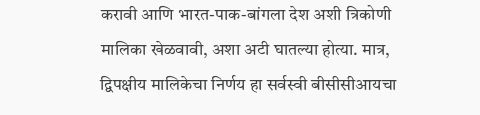करावी आणि भारत-पाक-बांगला देश अशी त्रिकोणी मालिका खेळवावी, अशा अटी घातल्या होत्या. मात्र, द्विपक्षीय मालिकेचा निर्णय हा सर्वस्वी बीसीसीआयचा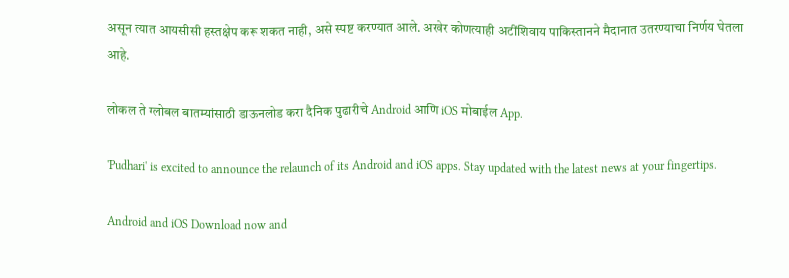असून त्यात आयसीसी हस्तक्षेप करू शकत नाही, असे स्पष्ट करण्यात आले. अखेर कोणत्याही अटींशिवाय पाकिस्तानने मैदानात उतरण्याचा निर्णय घेतला आहे.

लोकल ते ग्लोबल बातम्यांसाठी डाऊनलोड करा दैनिक पुढारीचे Android आणि iOS मोबाईल App.

'Pudhari' is excited to announce the relaunch of its Android and iOS apps. Stay updated with the latest news at your fingertips.

Android and iOS Download now and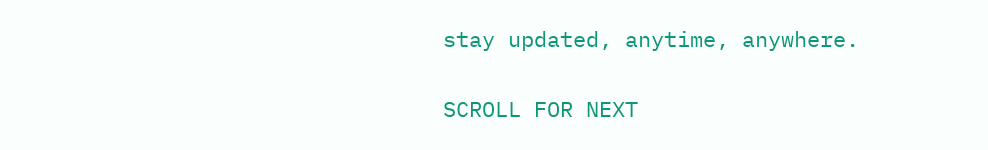stay updated, anytime, anywhere.

SCROLL FOR NEXT